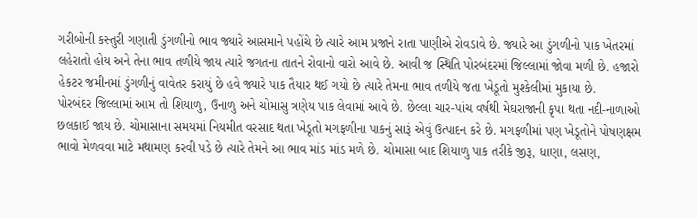ગરીબોની કસ્તુરી ગણાતી ડુંગળીનો ભાવ જ્યારે આસમાને પહોંચે છે ત્યારે આમ પ્રજાને રાતા પાણીએ રોવડાવે છે. જ્યારે આ ડુંગળીનો પાક ખેતરમાં લહેરાતો હોય અને તેના ભાવ તળીયે જાય ત્યારે જગતના તાતને રોવાનો વારો આવે છે. આવી જ સ્થિતિ પોરબંદરમાં જિલ્લામાં જોવા મળી છે. હજારો હેકટર જમીનમાં ડુંગળીનું વાવેતર કરાયું છે હવે જ્યારે પાક તૈયાર થઈ ગયો છે ત્યારે તેમના ભાવ તળીયે જતા ખેડૂતો મુશ્કેલીમાં મુકાયા છે.
પોરબંદર જિલ્લામાં આમ તો શિયાળુ, ઉનાળુ અને ચોમાસુ ત્રણેય પાક લેવામાં આવે છે. છેલ્લા ચાર-પાંચ વર્ષથી મેઘરાજાની કૃપા થતા નદી-નાળાઓ છલકાઈ જાય છે. ચોમાસાના સમયમાં નિયમીત વરસાદ થતા ખેડૂતો મગફળીના પાકનું સારૂં એવું ઉત્પાદન કરે છે. મગફળીમાં પણ ખેડૂતોને પોષણક્ષમ ભાવો મેળવવા માટે મથામણ કરવી પડે છે ત્યારે તેમને આ ભાવ માંડ માંડ મળે છે. ચોમાસા બાદ શિયાળુ પાક તરીકે જીરૂ, ધાણા, લસણ,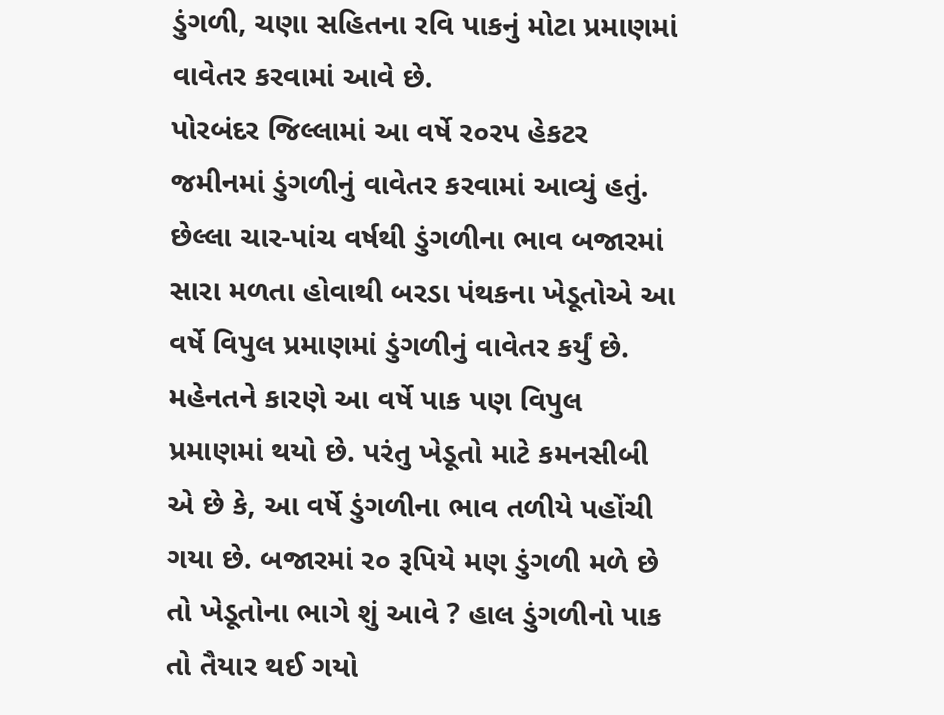ડુંગળી, ચણા સહિતના રવિ પાકનું મોટા પ્રમાણમાં વાવેતર કરવામાં આવે છે.
પોરબંદર જિલ્લામાં આ વર્ષે ર૦રપ હેકટર જમીનમાં ડુંગળીનું વાવેતર કરવામાં આવ્યું હતું. છેલ્લા ચાર-પાંચ વર્ષથી ડુંગળીના ભાવ બજારમાં સારા મળતા હોવાથી બરડા પંથકના ખેડૂતોએ આ વર્ષે વિપુલ પ્રમાણમાં ડુંગળીનું વાવેતર કર્યું છે. મહેનતને કારણે આ વર્ષે પાક પણ વિપુલ પ્રમાણમાં થયો છે. પરંતુ ખેડૂતો માટે કમનસીબી એ છે કે, આ વર્ષે ડુંગળીના ભાવ તળીયે પહોંચી ગયા છે. બજારમાં ર૦ રૂપિયે મણ ડુંગળી મળે છે તો ખેડૂતોના ભાગે શું આવે ? હાલ ડુંગળીનો પાક તો તૈયાર થઈ ગયો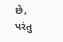છે, પરંતુ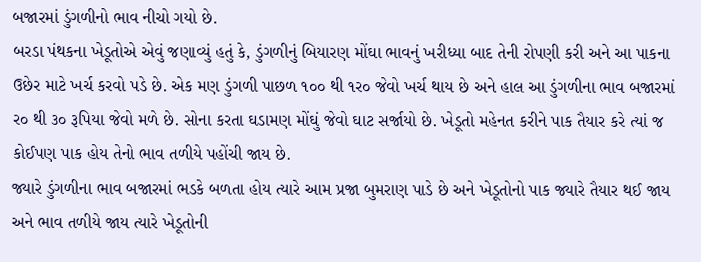બજારમાં ડુંગળીનો ભાવ નીચો ગયો છે.
બરડા પંથકના ખેડૂતોએ એવું જણાવ્યું હતું કે, ડુંગળીનું બિયારણ મોંઘા ભાવનું ખરીધ્યા બાદ તેની રોપણી કરી અને આ પાકના ઉછેર માટે ખર્ચ કરવો પડે છે. એક મણ ડુંગળી પાછળ ૧૦૦ થી ૧ર૦ જેવો ખર્ચ થાય છે અને હાલ આ ડુંગળીના ભાવ બજારમાં ર૦ થી ૩૦ રૂપિયા જેવો મળે છે. સોના કરતા ઘડામણ મોંઘું જેવો ઘાટ સર્જાયો છે. ખેડૂતો મહેનત કરીને પાક તૈયાર કરે ત્યાં જ કોઈપણ પાક હોય તેનો ભાવ તળીયે પહોંચી જાય છે.
જ્યારે ડુંગળીના ભાવ બજારમાં ભડકે બળતા હોય ત્યારે આમ પ્રજા બુમરાણ પાડે છે અને ખેડૂતોનો પાક જ્યારે તૈયાર થઈ જાય અને ભાવ તળીયે જાય ત્યારે ખેડૂતોની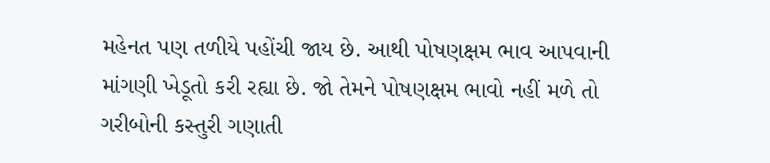મહેનત પણ તળીયે પહોંચી જાય છે. આથી પોષણક્ષમ ભાવ આપવાની માંગણી ખેડૂતો કરી રહ્યા છે. જો તેમને પોષણક્ષમ ભાવો નહીં મળે તો ગરીબોની કસ્તુરી ગણાતી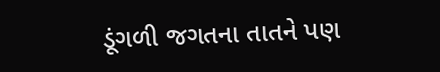ડૂંગળી જગતના તાતને પણ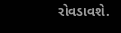રોવડાવશે.